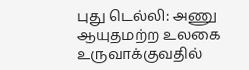புது டெல்லி: அணு ஆயுதமற்ற உலகை உருவாக்குவதில்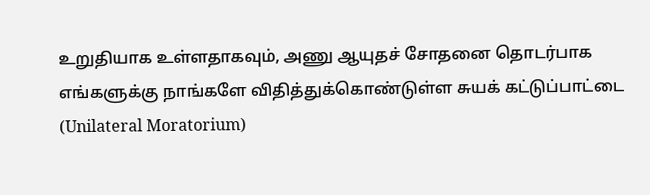உறுதியாக உள்ளதாகவும், அணு ஆயுதச் சோதனை தொடர்பாக எங்களுக்கு நாங்களே விதித்துக்கொண்டுள்ள சுயக் கட்டுப்பாட்டை (Unilateral Moratorium)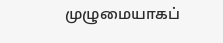முழுமையாகப்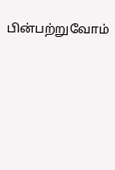பின்பற்றுவோம்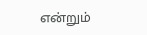என்றும்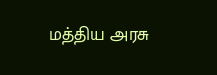மத்திய அரசு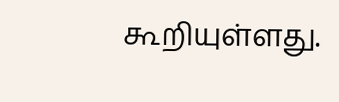கூறியுள்ளது.